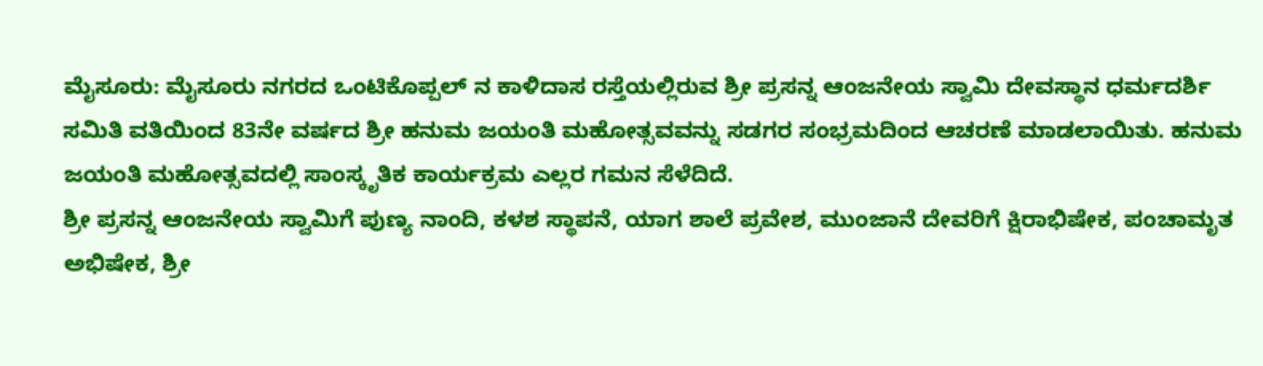ಮೈಸೂರು: ಮೈಸೂರು ನಗರದ ಒಂಟಿಕೊಪ್ಪಲ್ ನ ಕಾಳಿದಾಸ ರಸ್ತೆಯಲ್ಲಿರುವ ಶ್ರೀ ಪ್ರಸನ್ನ ಆಂಜನೇಯ ಸ್ವಾಮಿ ದೇವಸ್ಥಾನ ಧರ್ಮದರ್ಶಿ ಸಮಿತಿ ವತಿಯಿಂದ 83ನೇ ವರ್ಷದ ಶ್ರೀ ಹನುಮ ಜಯಂತಿ ಮಹೋತ್ಸವವನ್ನು ಸಡಗರ ಸಂಭ್ರಮದಿಂದ ಆಚರಣೆ ಮಾಡಲಾಯಿತು. ಹನುಮ ಜಯಂತಿ ಮಹೋತ್ಸವದಲ್ಲಿ ಸಾಂಸ್ಕೃತಿಕ ಕಾರ್ಯಕ್ರಮ ಎಲ್ಲರ ಗಮನ ಸೆಳೆದಿದೆ.
ಶ್ರೀ ಪ್ರಸನ್ನ ಆಂಜನೇಯ ಸ್ವಾಮಿಗೆ ಪುಣ್ಯ ನಾಂದಿ, ಕಳಶ ಸ್ಥಾಪನೆ, ಯಾಗ ಶಾಲೆ ಪ್ರವೇಶ, ಮುಂಜಾನೆ ದೇವರಿಗೆ ಕ್ಷಿರಾಭಿಷೇಕ, ಪಂಚಾಮೃತ ಅಭಿಷೇಕ, ಶ್ರೀ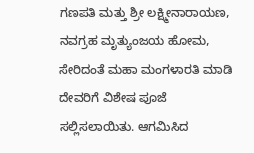ಗಣಪತಿ ಮತ್ತು ಶ್ರೀ ಲಕ್ಷ್ಮೀನಾರಾಯಣ, ನವಗ್ರಹ ಮೃತ್ಯುಂಜಯ ಹೋಮ, ಸೇರಿದಂತೆ ಮಹಾ ಮಂಗಳಾರತಿ ಮಾಡಿ ದೇವರಿಗೆ ವಿಶೇಷ ಪೂಜೆ ಸಲ್ಲಿಸಲಾಯಿತು. ಆಗಮಿಸಿದ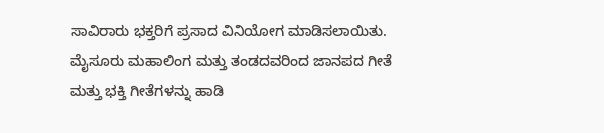ಸಾವಿರಾರು ಭಕ್ತರಿಗೆ ಪ್ರಸಾದ ವಿನಿಯೋಗ ಮಾಡಿಸಲಾಯಿತು.
ಮೈಸೂರು ಮಹಾಲಿಂಗ ಮತ್ತು ತಂಡದವರಿಂದ ಜಾನಪದ ಗೀತೆ ಮತ್ತು ಭಕ್ತಿ ಗೀತೆಗಳನ್ನು ಹಾಡಿ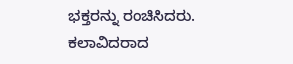ಭಕ್ತರನ್ನು ರಂಚಿಸಿದರು. ಕಲಾವಿದರಾದ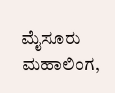ಮೈಸೂರು ಮಹಾಲಿಂಗ,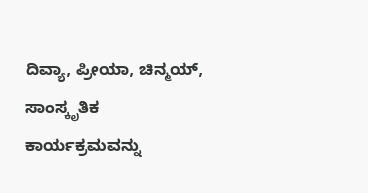ದಿವ್ಯಾ, ಪ್ರೀಯಾ, ಚಿನ್ಮಯ್, ಸಾಂಸ್ಕೃತಿಕ ಕಾರ್ಯಕ್ರಮವನ್ನು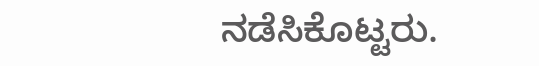ನಡೆಸಿಕೊಟ್ಟರು.